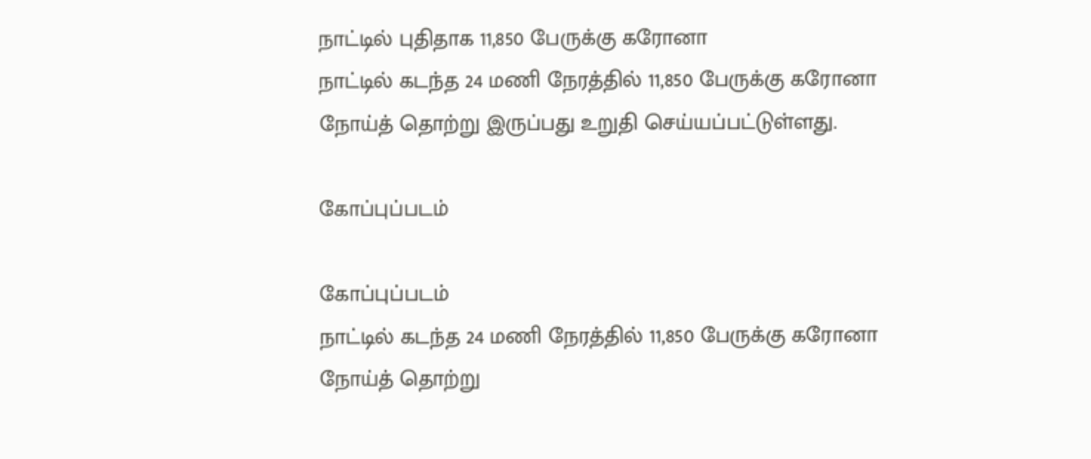நாட்டில் புதிதாக 11,850 பேருக்கு கரோனா
நாட்டில் கடந்த 24 மணி நேரத்தில் 11,850 பேருக்கு கரோனா நோய்த் தொற்று இருப்பது உறுதி செய்யப்பட்டுள்ளது.

கோப்புப்படம்

கோப்புப்படம்
நாட்டில் கடந்த 24 மணி நேரத்தில் 11,850 பேருக்கு கரோனா நோய்த் தொற்று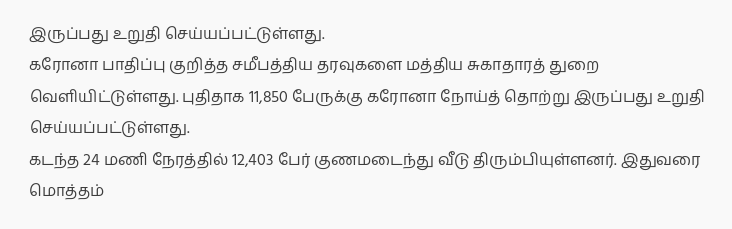இருப்பது உறுதி செய்யப்பட்டுள்ளது.
கரோனா பாதிப்பு குறித்த சமீபத்திய தரவுகளை மத்திய சுகாதாரத் துறை வெளியிட்டுள்ளது. புதிதாக 11,850 பேருக்கு கரோனா நோய்த் தொற்று இருப்பது உறுதி செய்யப்பட்டுள்ளது.
கடந்த 24 மணி நேரத்தில் 12,403 பேர் குணமடைந்து வீடு திரும்பியுள்ளனர். இதுவரை மொத்தம்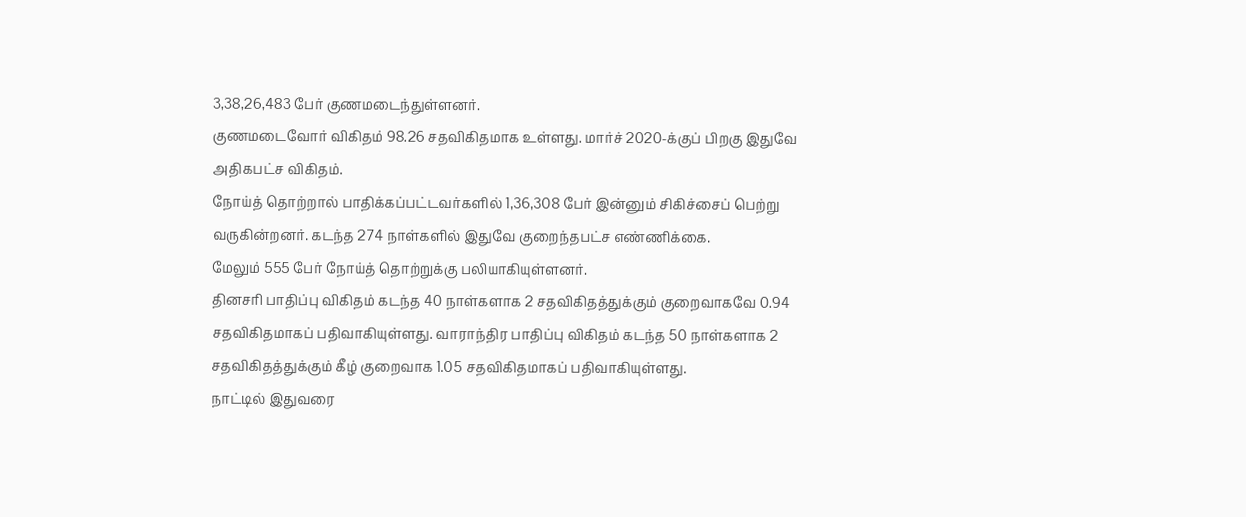3,38,26,483 பேர் குணமடைந்துள்ளனர்.
குணமடைவோர் விகிதம் 98.26 சதவிகிதமாக உள்ளது. மார்ச் 2020-க்குப் பிறகு இதுவே அதிகபட்ச விகிதம்.
நோய்த் தொற்றால் பாதிக்கப்பட்டவர்களில் 1,36,308 பேர் இன்னும் சிகிச்சைப் பெற்று வருகின்றனர். கடந்த 274 நாள்களில் இதுவே குறைந்தபட்ச எண்ணிக்கை.
மேலும் 555 பேர் நோய்த் தொற்றுக்கு பலியாகியுள்ளனர்.
தினசரி பாதிப்பு விகிதம் கடந்த 40 நாள்களாக 2 சதவிகிதத்துக்கும் குறைவாகவே 0.94 சதவிகிதமாகப் பதிவாகியுள்ளது. வாராந்திர பாதிப்பு விகிதம் கடந்த 50 நாள்களாக 2 சதவிகிதத்துக்கும் கீழ் குறைவாக 1.05 சதவிகிதமாகப் பதிவாகியுள்ளது.
நாட்டில் இதுவரை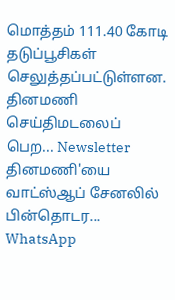மொத்தம் 111.40 கோடி தடுப்பூசிகள் செலுத்தப்பட்டுள்ளன.
தினமணி செய்திமடலைப் பெற... Newsletter
தினமணி'யை வாட்ஸ்ஆப் சேனலில் பின்தொடர... WhatsApp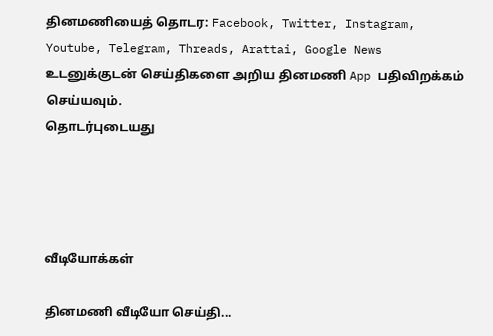தினமணியைத் தொடர: Facebook, Twitter, Instagram, Youtube, Telegram, Threads, Arattai, Google News
உடனுக்குடன் செய்திகளை அறிய தினமணி App பதிவிறக்கம் செய்யவும்.
தொடர்புடையது




வீடியோக்கள்

தினமணி வீடியோ செய்தி...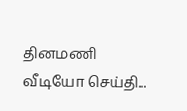தினமணி வீடியோ செய்தி...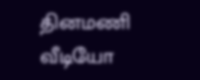தினமணி வீடியோ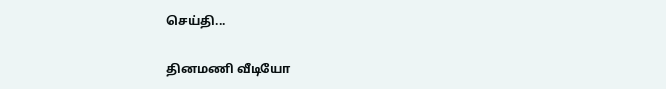செய்தி...

தினமணி வீடியோ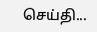செய்தி...